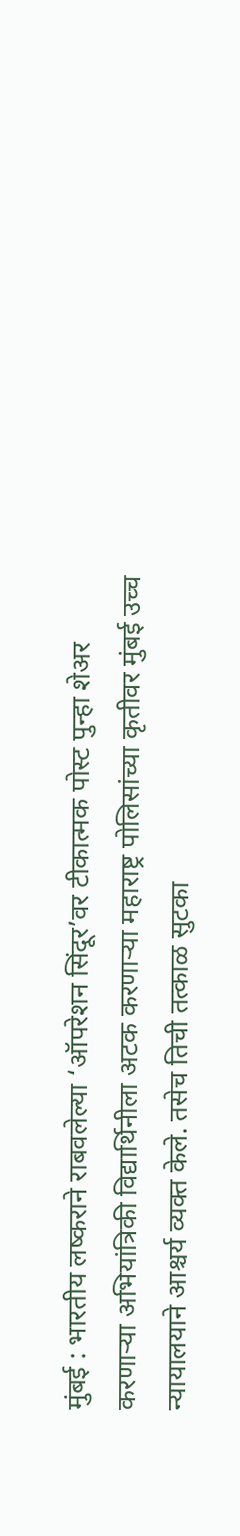मुंबई : भारतीय लष्कराने राबवलेल्या ‘ऑपरेशन सिंदूर’वर टीकात्मक पोस्ट पुन्हा शेअर करणाऱ्या अभियांत्रिकी विद्यार्थिनीला अटक करणाऱ्या महाराष्ट्र पोलिसांच्या कृतीवर मुंबई उच्च न्यायालयाने आश्चर्य व्यक्त केले. तसेच तिची तत्काळ सुटका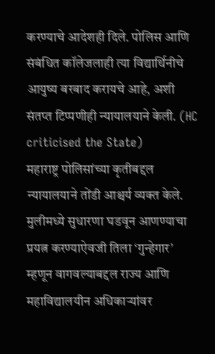करण्याचे आदेशही दिले. पोलिस आणि संबंधित कॉलेजलाही त्या विद्यार्थिनीचे आयुष्य बरबाद करायचे आहे, अशी संतप्त टिप्पणीही न्यायालयाने केली. (HC criticised the State)
महाराष्ट्र पोलिसांच्या कृतीबद्दल न्यायालयाने तोंडी आश्चर्य व्यक्त केले.
मुलीमध्ये सुधारणा घडवून आणण्याचा प्रयत्न करण्याऐवजी तिला ‘गुन्हेगार’ म्हणून वागवल्याबद्दल राज्य आणि महाविद्यालयीन अधिकाऱ्यांवर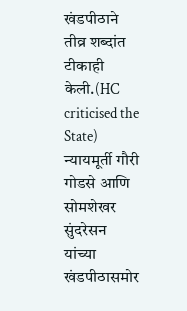खंडपीठाने तीव्र शब्दांत टीकाही केली.(HC criticised the State)
न्यायमूर्ती गौरी गोडसे आणि सोमशेखर सुंदरेसन यांच्या खंडपीठासमोर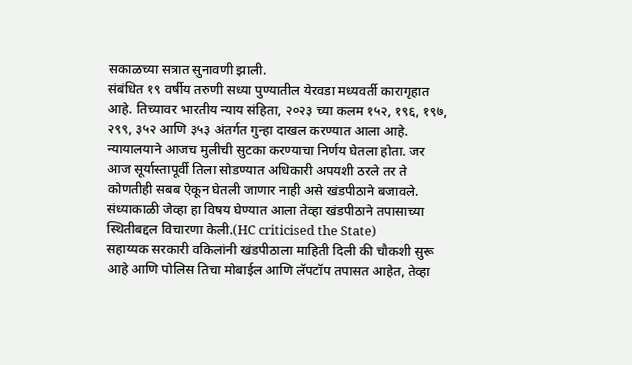सकाळच्या सत्रात सुनावणी झाली.
संबंधित १९ वर्षीय तरुणी सध्या पुण्यातील येरवडा मध्यवर्ती कारागृहात आहे. तिच्यावर भारतीय न्याय संहिता, २०२३ च्या कलम १५२, १९६, १९७, २९९, ३५२ आणि ३५३ अंतर्गत गुन्हा दाखल करण्यात आला आहे.
न्यायालयाने आजच मुलीची सुटका करण्याचा निर्णय घेतला होता. जर आज सूर्यास्तापूर्वी तिला सोडण्यात अधिकारी अपयशी ठरले तर ते कोणतीही सबब ऐकून घेतली जाणार नाही असे खंडपीठाने बजावले.
संध्याकाळी जेव्हा हा विषय घेण्यात आला तेव्हा खंडपीठाने तपासाच्या स्थितीबद्दल विचारणा केली.(HC criticised the State)
सहाय्यक सरकारी वकिलांनी खंडपीठाला माहिती दिली की चौकशी सुरू आहे आणि पोलिस तिचा मोबाईल आणि लॅपटॉप तपासत आहेत, तेव्हा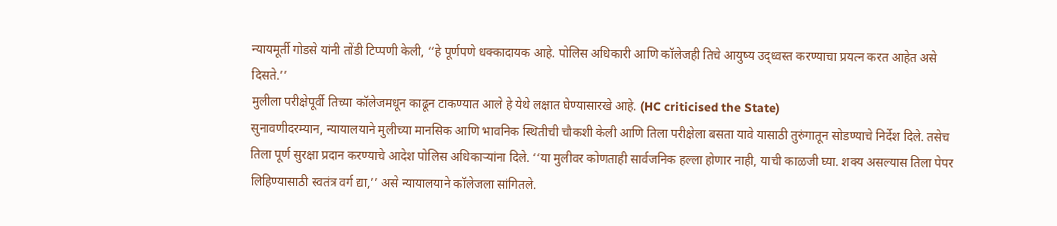न्यायमूर्ती गोडसे यांनी तोंडी टिप्पणी केली, ‘‘हे पूर्णपणे धक्कादायक आहे. पोलिस अधिकारी आणि कॉलेजही तिचे आयुष्य उद्ध्वस्त करण्याचा प्रयत्न करत आहेत असे दिसते.’’
मुलीला परीक्षेपूर्वी तिच्या कॉलेजमधून काढून टाकण्यात आले हे येथे लक्षात घेण्यासारखे आहे. (HC criticised the State)
सुनावणीदरम्यान, न्यायालयाने मुलीच्या मानसिक आणि भावनिक स्थितीची चौकशी केली आणि तिला परीक्षेला बसता यावे यासाठी तुरुंगातून सोडण्याचे निर्देश दिले. तसेच तिला पूर्ण सुरक्षा प्रदान करण्याचे आदेश पोलिस अधिकाऱ्यांना दिले. ‘‘या मुलीवर कोणताही सार्वजनिक हल्ला होणार नाही, याची काळजी घ्या. शक्य असल्यास तिला पेपर लिहिण्यासाठी स्वतंत्र वर्ग द्या,’’ असे न्यायालयाने कॉलेजला सांगितले.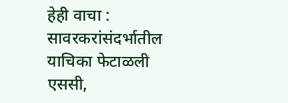हेही वाचा :
सावरकरांसंदर्भातील याचिका फेटाळली
एससी,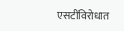एसटींविरोधात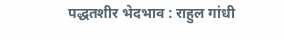पद्धतशीर भेदभाव : राहुल गांधी